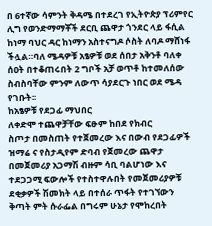በ 6ተኛው ሳምንት ቅዳሜ በተደረገ የኢትዮጵያ ፕሪምየር ሊግ የወንድማማቾች ደርቢ ጨዋታ ጎንደር ላይ ፋሲል ከነማ ባህር ዳር ከነማን አስተናግዶ ሶስት ለባዶ ማሸነፋ ችሏል።ባለ ሜዳዎቹ አፄዎቹ ወደ ሰበታ አቅንቶ ባለቀ ሰዐት በተቆጠሩበት 2 ግቦች አቻ ወጥቶ ከተመለሰው ስብስባቸው ምንም ለውጥ ሳያደርጉ ነበር ወደ ሜዳ የገቡት፡፡
ከአፄዎቹ የደጋፊ ማህበር
ለቀድሞ ተጨዋቻቸው ፍፁም ከበደ የክብር
ስጦታ በመስጠት የተጀመረው እና በውብ የደጋፊዎች ዝማሬ ና የስታዲየም ድባብ የጀመረው ጨዋታ በመጀመሪያ አጋማሽ ብዙም ሳቢ ባልሆነው እና ተደጋጋሚ ፍውሎች የተስተዋሉበት የመጀመሪያዎቹ ደቂቃዎች ሽመክት ላይ በተሰራ ጥፋት የተገኘውን ቅጣት ምት ሱራፌል በግሩም ሁኔታ የሞከረበት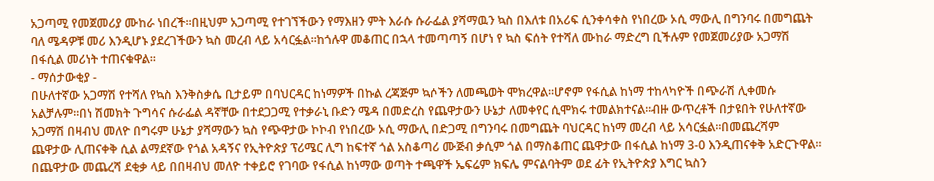አጋጣሚ የመጀመሪያ ሙከራ ነበረች፡፡በዚህም አጋጣሚ የተገኘችውን የማእዘን ምት እራሱ ሱራፌል ያሻማዉን ኳስ በእለቱ በአሪፍ ሲንቀሳቀስ የነበረው ኦሲ ማውሊ በግንባሩ በመግጨት ባለ ሜዳዎቹ መሪ እንዲሆኑ ያደረገችውን ኳስ መረብ ላይ አሳርፏል፡፡ከጎሉዋ መቆጠር በኋላ ተመጣጣኝ በሆነ የ ኳስ ፍሰት የተሻለ ሙከራ ማድረግ ቢችሉም የመጀመሪያው አጋማሽ በፋሲል መሪነት ተጠናቁዋል፡፡
- ማሰታውቂያ -
በሁለተኛው አጋማሽ የተሻለ የኳስ እንቅስቃሴ ቢታይም በባህርዳር ከነማዎች በኩል ረጃጅም ኳሶችን ለመጫወት ሞክረዋል።ሆኖም የፋሲል ከነማ ተከላካዮች በጭራሽ ሊቀመሱ አልቻሉም፡፡በነ ሽመክት ጉግሳና ሱራፌል ዳኛቸው በተደጋጋሚ የተቃራኒ ቡድን ሜዳ በመድረስ የጨዋታውን ሁኔታ ለመቀየር ሲሞክሩ ተመልክተናል፡፡ብዙ ውጥረቶች በታዩበት የሁለተኛው አጋማሽ በዛብህ መለዮ በግሩም ሁኔታ ያሻማውን ኳስ የጭዋታው ኮኮብ የነበረው ኦሲ ማውሊ በድጋሚ በግንባሩ በመግጨት ባህርዳር ከነማ መረብ ላይ አሳርፏል።በመጨረሻም ጨዋታው ሊጠናቀቅ ሲል ልማደኛው የጎል አዳኝና የኢትዮጵያ ፕሪሜር ሊግ ከፍተኛ ጎል አስቆጣሪ ሙጅብ ቃሲም ጎል በማስቆጠር ጨዋታው በፋሲል ከነማ 3-0 እንዲጠናቀቅ አድርጉዋል፡፡
በጨዋታው መጨረሻ ደቂቃ ላይ በበዛብህ መለዮ ተቀይሮ የገባው የፋሲል ከነማው ወጣት ተጫዋች ኤፍሬም ክፍሌ ምናልባትም ወደ ፊት የኢትዮጵያ እግር ኳስን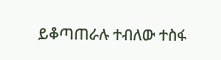ይቆጣጠራሉ ተብለው ተስፋ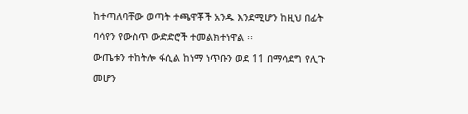ከተጣለባቸው ወጣት ተጫዋቾች አንዱ እንደሚሆን ከዚህ በፊት ባሳየን የውስጥ ውድድሮች ተመልክተነዋል ፡፡
ውጤቱን ተከትሎ ፋሲል ከነማ ነጥቡን ወደ 11 በማሳደግ የሊጉ መሆን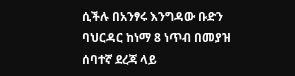ሲችሉ በአንፃሩ እንግዳው ቡድን ባህርዳር ከነማ 8 ነጥብ በመያዝ ሰባተኛ ደረጃ ላይ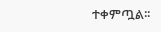ተቀምጧል፡፡